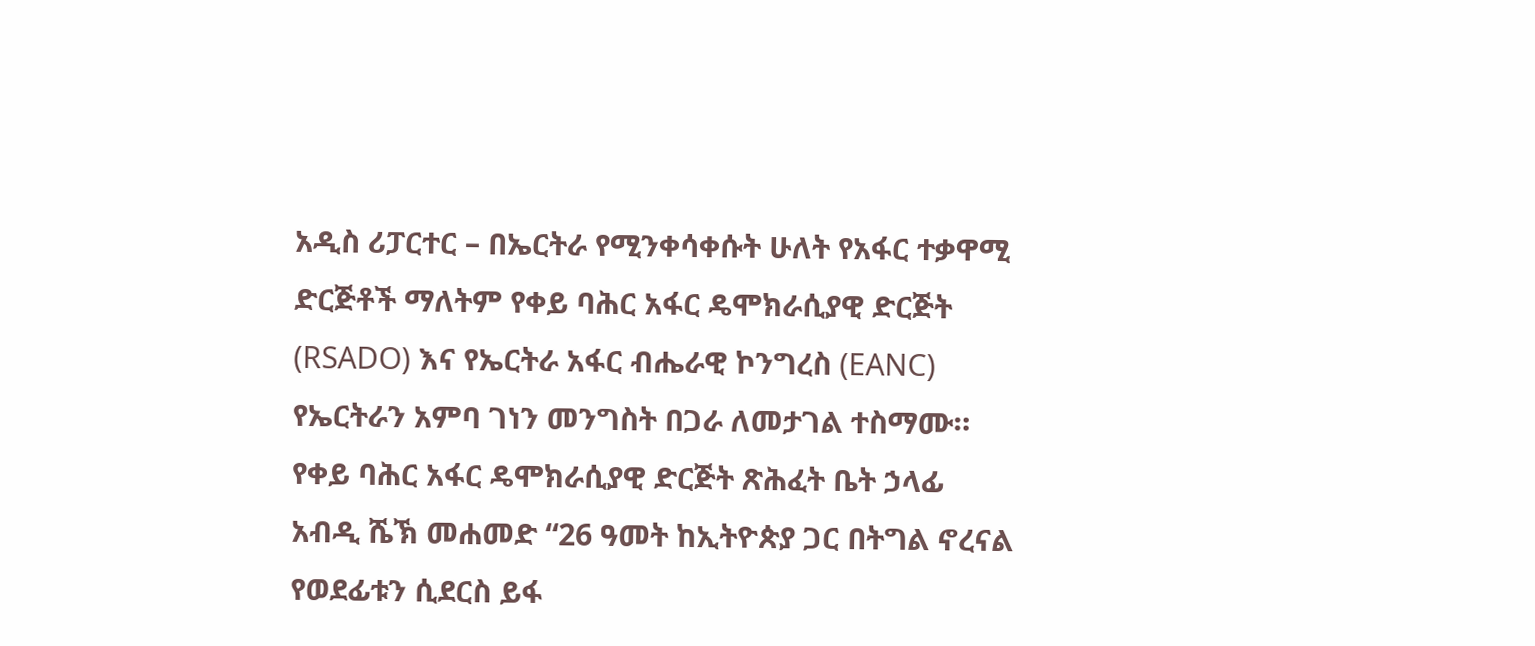አዲስ ሪፓርተር – በኤርትራ የሚንቀሳቀሱት ሁለት የአፋር ተቃዋሚ ድርጅቶች ማለትም የቀይ ባሕር አፋር ዴሞክራሲያዊ ድርጅት (RSADO) እና የኤርትራ አፋር ብሔራዊ ኮንግረስ (EANC) የኤርትራን አምባ ገነን መንግስት በጋራ ለመታገል ተስማሙ። የቀይ ባሕር አፋር ዴሞክራሲያዊ ድርጅት ጽሕፈት ቤት ኃላፊ አብዲ ሼኽ መሐመድ “26 ዓመት ከኢትዮጵያ ጋር በትግል ኖረናል የወደፊቱን ሲደርስ ይፋ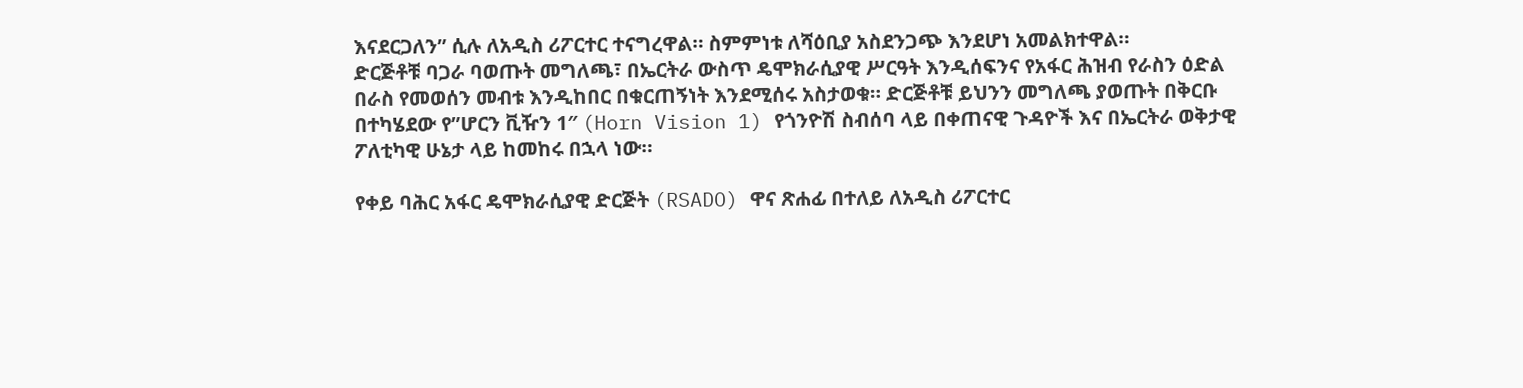እናደርጋለን” ሲሉ ለአዲስ ሪፖርተር ተናግረዋል። ስምምነቱ ለሻዕቢያ አስደንጋጭ እንደሆነ አመልክተዋል።
ድርጅቶቹ ባጋራ ባወጡት መግለጫ፣ በኤርትራ ውስጥ ዴሞክራሲያዊ ሥርዓት እንዲሰፍንና የአፋር ሕዝብ የራስን ዕድል በራስ የመወሰን መብቱ እንዲከበር በቁርጠኝነት እንደሚሰሩ አስታወቁ። ድርጅቶቹ ይህንን መግለጫ ያወጡት በቅርቡ በተካሄደው የ”ሆርን ቪዥን 1″ (Horn Vision 1) የጎንዮሽ ስብሰባ ላይ በቀጠናዊ ጉዳዮች እና በኤርትራ ወቅታዊ ፖለቲካዊ ሁኔታ ላይ ከመከሩ በኋላ ነው።

የቀይ ባሕር አፋር ዴሞክራሲያዊ ድርጅት (RSADO) ዋና ጽሐፊ በተለይ ለአዲስ ሪፖርተር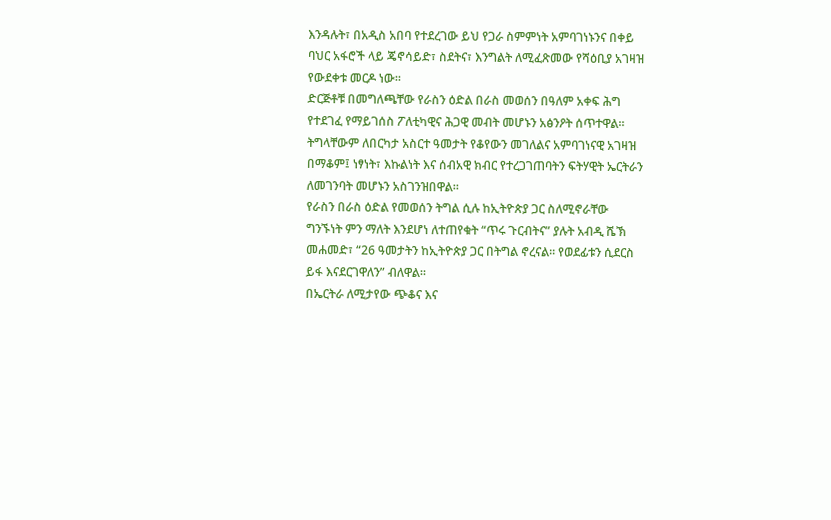እንዳሉት፣ በአዲስ አበባ የተደረገው ይህ የጋራ ስምምነት አምባገነኑንና በቀይ ባህር አፋሮች ላይ ጄኖሳይድ፣ ስደትና፣ እንግልት ለሚፈጽመው የሻዕቢያ አገዛዝ የውደቀቱ መርዶ ነው።
ድርጅቶቹ በመግለጫቸው የራስን ዕድል በራስ መወሰን በዓለም አቀፍ ሕግ የተደገፈ የማይገሰስ ፖለቲካዊና ሕጋዊ መብት መሆኑን አፅንዖት ሰጥተዋል። ትግላቸውም ለበርካታ አስርተ ዓመታት የቆየውን መገለልና አምባገነናዊ አገዛዝ በማቆም፤ ነፃነት፣ እኩልነት እና ሰብአዊ ክብር የተረጋገጠባትን ፍትሃዊት ኤርትራን ለመገንባት መሆኑን አስገንዝበዋል።
የራስን በራስ ዕድል የመወሰን ትግል ሲሉ ከኢትዮጵያ ጋር ስለሚኖራቸው ግንኙነት ምን ማለት እንደሆነ ለተጠየቁት “ጥሩ ጉርብትና” ያሉት አብዲ ሼኽ መሐመድ፣ “26 ዓመታትን ከኢትዮጵያ ጋር በትግል ኖረናል። የወደፊቱን ሲደርስ ይፋ እናደርገዋለን” ብለዋል።
በኤርትራ ለሚታየው ጭቆና እና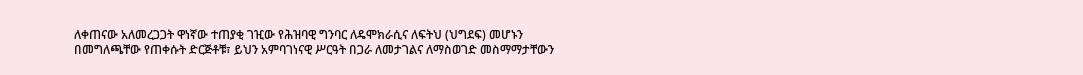ለቀጠናው አለመረጋጋት ዋነኛው ተጠያቂ ገዢው የሕዝባዊ ግንባር ለዴሞክራሲና ለፍትህ (ህግደፍ) መሆኑን በመግለጫቸው የጠቀሱት ድርጅቶቹ፣ ይህን አምባገነናዊ ሥርዓት በጋራ ለመታገልና ለማስወገድ መስማማታቸውን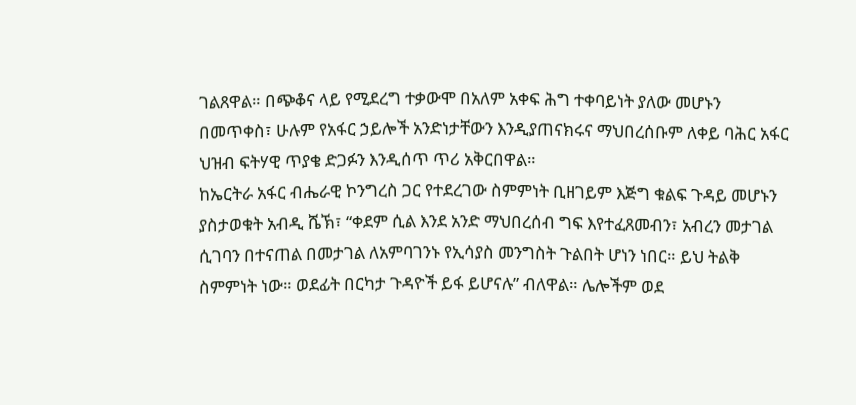ገልጸዋል። በጭቆና ላይ የሚደረግ ተቃውሞ በአለም አቀፍ ሕግ ተቀባይነት ያለው መሆኑን በመጥቀስ፣ ሁሉም የአፋር ኃይሎች አንድነታቸውን እንዲያጠናክሩና ማህበረሰቡም ለቀይ ባሕር አፋር ህዝብ ፍትሃዊ ጥያቄ ድጋፉን እንዲሰጥ ጥሪ አቅርበዋል።
ከኤርትራ አፋር ብሔራዊ ኮንግረስ ጋር የተደረገው ስምምነት ቢዘገይም እጅግ ቁልፍ ጉዳይ መሆኑን ያስታወቁት አብዲ ሼኽ፣ “ቀደም ሲል እንደ አንድ ማህበረሰብ ግፍ እየተፈጸመብን፣ አብረን መታገል ሲገባን በተናጠል በመታገል ለአምባገንኑ የኢሳያስ መንግስት ጉልበት ሆነን ነበር። ይህ ትልቅ ስምምነት ነው። ወደፊት በርካታ ጉዳዮች ይፋ ይሆናሉ” ብለዋል። ሌሎችም ወደ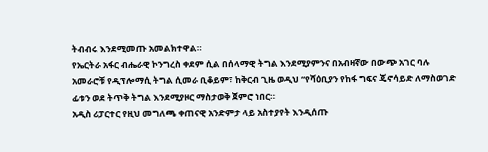ትብብሩ እንደሚመጡ አመልክተዋል።
የኤርትራ አፋር ብሔራዊ ኮንግረስ ቀደም ሲል በሰላማዊ ትግል እንደሚያምንና በአብዛኛው በውጭ አገር ባሉ አመራሮቹ የዲፕሎማሲ ትግል ሲመራ ቢቆይም፣ ከቅርብ ጊዜ ወዲህ “የሻዕቢያን የከፋ ግፍና ጄኖሳይድ ለማስወገድ ፊቱን ወደ ትጥቅ ትግል እንደሚያዞር ማስታወቅ ጀምሮ ነበር።
አዲስ ሪፓርተር የዚህ መግለጫ ቀጠናዊ አንድምታ ላይ አስተያየት እንዲሰጡ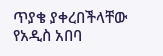ጥያቄ ያቀረበችላቸው የአዲስ አበባ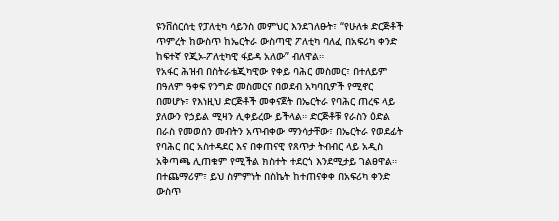ዩንቨሰርሰቲ የፓለቲካ ሳይንስ መምህር እንደገለፁት፣ “የሁለቱ ድርጅቶች ጥምረት ከውስጥ ከኤርትራ ውስጣዊ ፖለቲካ ባለፈ በአፍሪካ ቀንድ ከፍተኛ የጂኦ-ፖለቲካዊ ፋይዳ አለው” ብለዋል።
የአፋር ሕዝብ በስትራቴጂካዊው የቀይ ባሕር መስመር፣ በተለይም በዓለም ዓቀፍ የንግድ መስመርና በወደብ አካባቢዎች የሚኖር በመሆኑ፣ የእነዚህ ድርጅቶች መቀናጀት በኤርትራ የባሕር ጠረፍ ላይ ያለውን የኃይል ሚዛን ሊቀይረው ይችላል። ድርጅቶቹ የራስን ዕድል በራስ የመወሰን መብትን አጥብቀው ማንሳታቸው፣ በኤርትራ የወደፊት የባሕር በር አስተዳደር እና በቀጠናዊ የጸጥታ ትብብር ላይ አዲስ አቅጣጫ ሊጠቁም የሚችል ክስተት ተደርጎ እንደሚታይ ገልፀዋል።
በተጨማሪም፣ ይህ ስምምነት በስኬት ከተጠናቀቀ በአፍሪካ ቀንድ ውስጥ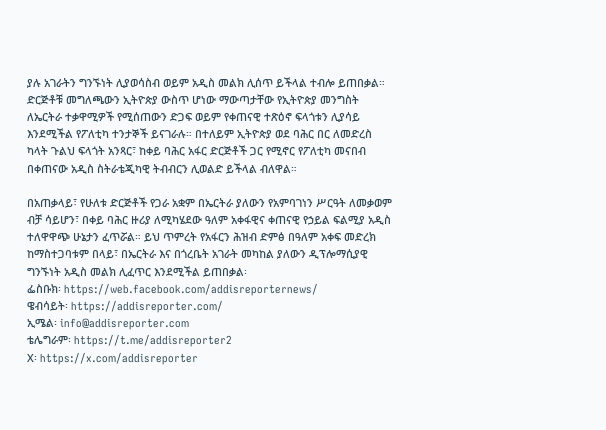ያሉ አገራትን ግንኙነት ሊያወሳስብ ወይም አዲስ መልክ ሊሰጥ ይችላል ተብሎ ይጠበቃል። ድርጅቶቹ መግለጫውን ኢትዮጵያ ውስጥ ሆነው ማውጣታቸው የኢትዮጵያ መንግስት ለኤርትራ ተቃዋሚዎች የሚሰጠውን ድጋፍ ወይም የቀጠናዊ ተጽዕኖ ፍላጎቱን ሊያሳይ እንደሚችል የፖለቲካ ተንታኞች ይናገራሉ። በተለይም ኢትዮጵያ ወደ ባሕር በር ለመድረስ ካላት ጉልህ ፍላጎት አንጻር፣ ከቀይ ባሕር አፋር ድርጅቶች ጋር የሚኖር የፖለቲካ መናበብ በቀጠናው አዲስ ስትራቴጂካዊ ትብብርን ሊወልድ ይችላል ብለዋል።

በአጠቃላይ፣ የሁለቱ ድርጅቶች የጋራ አቋም በኤርትራ ያለውን የአምባገነን ሥርዓት ለመቃወም ብቻ ሳይሆን፣ በቀይ ባሕር ዙሪያ ለሚካሄደው ዓለም አቀፋዊና ቀጠናዊ የኃይል ፍልሚያ አዲስ ተለዋዋጭ ሁኔታን ፈጥሯል። ይህ ጥምረት የአፋርን ሕዝብ ድምፅ በዓለም አቀፍ መድረክ ከማስተጋባቱም በላይ፣ በኤርትራ እና በጎረቤት አገራት መካከል ያለውን ዲፕሎማሲያዊ ግንኙነት አዲስ መልክ ሊፈጥር እንደሚችል ይጠበቃል፡
ፌስቡክ፡ https://web.facebook.com/addisreporternews/
ዌብሳይት፡ https://addisreporter.com/
ኢሜል፡ info@addisreporter.com
ቴሌግራም፡ https://t.me/addisreporter2
X፡ https://x.com/addisreporter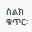ስልክ ቁጥር፡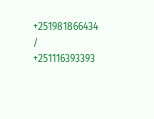+251981866434 / +251116393393